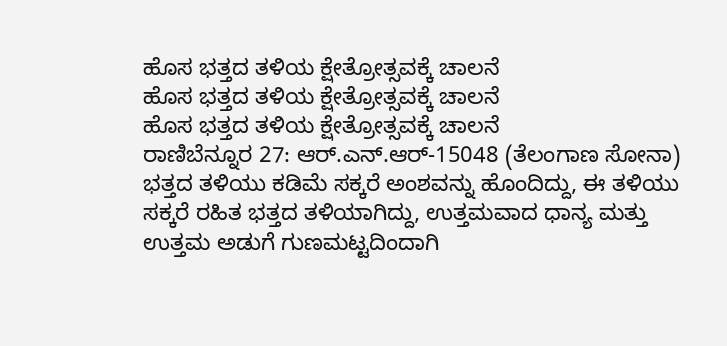ಹೊಸ ಭತ್ತದ ತಳಿಯ ಕ್ಷೇತ್ರೋತ್ಸವಕ್ಕೆ ಚಾಲನೆ
ಹೊಸ ಭತ್ತದ ತಳಿಯ ಕ್ಷೇತ್ರೋತ್ಸವಕ್ಕೆ ಚಾಲನೆ
ಹೊಸ ಭತ್ತದ ತಳಿಯ ಕ್ಷೇತ್ರೋತ್ಸವಕ್ಕೆ ಚಾಲನೆ
ರಾಣಿಬೆನ್ನೂರ 27: ಆರ್.ಎನ್.ಆರ್-15048 (ತೆಲಂಗಾಣ ಸೋನಾ) ಭತ್ತದ ತಳಿಯು ಕಡಿಮೆ ಸಕ್ಕರೆ ಅಂಶವನ್ನು ಹೊಂದಿದ್ದು, ಈ ತಳಿಯು ಸಕ್ಕರೆ ರಹಿತ ಭತ್ತದ ತಳಿಯಾಗಿದ್ದು, ಉತ್ತಮವಾದ ಧಾನ್ಯ ಮತ್ತು ಉತ್ತಮ ಅಡುಗೆ ಗುಣಮಟ್ಟದಿಂದಾಗಿ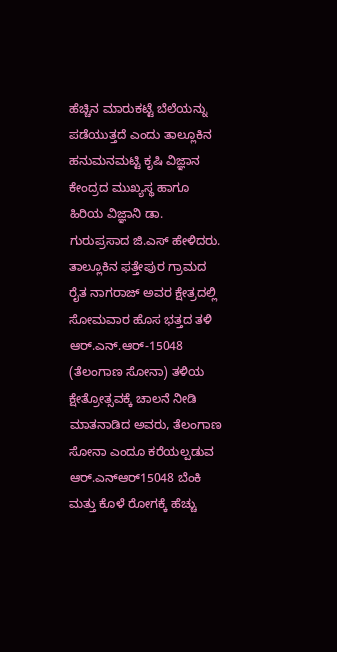ಹೆಚ್ಚಿನ ಮಾರುಕಟ್ಟೆ ಬೆಲೆಯನ್ನು ಪಡೆಯುತ್ತದೆ ಎಂದು ತಾಲ್ಲೂಕಿನ ಹನುಮನಮಟ್ಟಿ ಕೃಷಿ ವಿಜ್ಞಾನ ಕೇಂದ್ರದ ಮುಖ್ಯಸ್ಥ ಹಾಗೂ ಹಿರಿಯ ವಿಜ್ಞಾನಿ ಡಾ. ಗುರುಪ್ರಸಾದ ಜಿ.ಎಸ್ ಹೇಳಿದರು. ತಾಲ್ಲೂಕಿನ ಫತ್ತೇಪುರ ಗ್ರಾಮದ ರೈತ ನಾಗರಾಜ್ ಅವರ ಕ್ಷೇತ್ರದಲ್ಲಿ ಸೋಮವಾರ ಹೊಸ ಭತ್ತದ ತಳಿ ಆರ್.ಎನ್.ಆರ್-15048 (ತೆಲಂಗಾಣ ಸೋನಾ) ತಳಿಯ ಕ್ಷೇತ್ರೋತ್ಸವಕ್ಕೆ ಚಾಲನೆ ನೀಡಿ ಮಾತನಾಡಿದ ಅವರು, ತೆಲಂಗಾಣ ಸೋನಾ ಎಂದೂ ಕರೆಯಲ್ಪಡುವ ಆರ್.ಎನ್ಆರ್15048 ಬೆಂಕಿ ಮತ್ತು ಕೊಳೆ ರೋಗಕ್ಕೆ ಹೆಚ್ಚು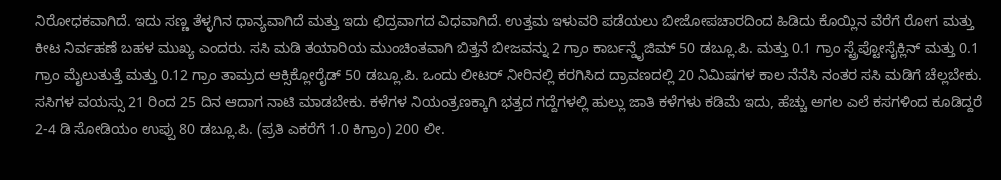ನಿರೋಧಕವಾಗಿದೆ. ಇದು ಸಣ್ಣ ತೆಳ್ಳಗಿನ ಧಾನ್ಯವಾಗಿದೆ ಮತ್ತು ಇದು ಛಿದ್ರವಾಗದ ವಿಧವಾಗಿದೆ. ಉತ್ತಮ ಇಳುವರಿ ಪಡೆಯಲು ಬೀಜೋಪಚಾರದಿಂದ ಹಿಡಿದು ಕೊಯ್ಲಿನ ವೆರೆಗೆ ರೋಗ ಮತ್ತು ಕೀಟ ನಿರ್ವಹಣೆ ಬಹಳ ಮುಖ್ಯ ಎಂದರು. ಸಸಿ ಮಡಿ ತಯಾರಿಯ ಮುಂಚಿಂತವಾಗಿ ಬಿತ್ತನೆ ಬೀಜವನ್ನು 2 ಗ್ರಾಂ ಕಾರ್ಬನ್ಡೈಜಿಮ್ 50 ಡಬ್ಲೂ.ಪಿ. ಮತ್ತು 0.1 ಗ್ರಾಂ ಸ್ಟ್ರೆಪ್ಟೋಸೈಕ್ಲಿನ್ ಮತ್ತು 0.1 ಗ್ರಾಂ ಮೈಲುತುತ್ತೆ ಮತ್ತು 0.12 ಗ್ರಾಂ ತಾಮ್ರದ ಆಕ್ಸಿಕ್ಲೋರೈಡ್ 50 ಡಬ್ಲೂ.ಪಿ. ಒಂದು ಲೀಟರ್ ನೀರಿನಲ್ಲಿ ಕರಗಿಸಿದ ದ್ರಾವಣದಲ್ಲಿ 20 ನಿಮಿಷಗಳ ಕಾಲ ನೆನೆಸಿ ನಂತರ ಸಸಿ ಮಡಿಗೆ ಚೆಲ್ಲಬೇಕು. ಸಸಿಗಳ ವಯಸ್ಸು 21 ರಿಂದ 25 ದಿನ ಆದಾಗ ನಾಟಿ ಮಾಡಬೇಕು. ಕಳೆಗಳ ನಿಯಂತ್ರಣಕ್ಕಾಗಿ ಭತ್ತದ ಗದ್ದೆಗಳಲ್ಲಿ ಹುಲ್ಲು ಜಾತಿ ಕಳೆಗಳು ಕಡಿಮೆ ಇದು, ಹೆಚ್ಚು ಅಗಲ ಎಲೆ ಕಸಗಳಿಂದ ಕೂಡಿದ್ದರೆ 2-4 ಡಿ ಸೋಡಿಯಂ ಉಪ್ಪು 80 ಡಬ್ಲೂ.ಪಿ. (ಪ್ರತಿ ಎಕರೆಗೆ 1.0 ಕಿಗ್ರಾಂ) 200 ಲೀ.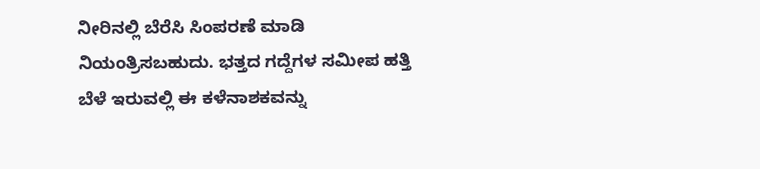ನೀರಿನಲ್ಲಿ ಬೆರೆಸಿ ಸಿಂಪರಣೆ ಮಾಡಿ ನಿಯಂತ್ರಿಸಬಹುದು. ಭತ್ತದ ಗದ್ದೆಗಳ ಸಮೀಪ ಹತ್ತಿ ಬೆಳೆ ಇರುವಲ್ಲಿ ಈ ಕಳೆನಾಶಕವನ್ನು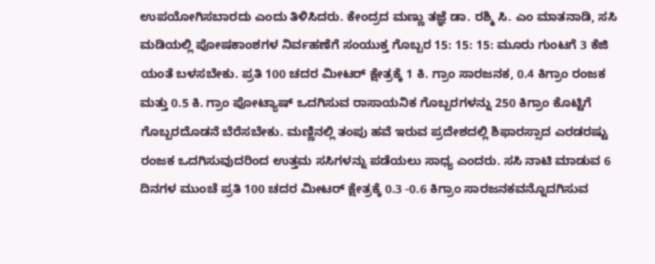ಉಪಯೋಗಿಸಬಾರದು ಎಂದು ತಿಳಿಸಿದರು. ಕೇಂದ್ರದ ಮಣ್ಣು ತಜ್ಞೆ ಡಾ. ರಶ್ಮಿ ಸಿ. ಎಂ ಮಾತನಾಡಿ, ಸಸಿ ಮಡಿಯಲ್ಲಿ ಪೋಷಕಾಂಶಗಳ ನಿರ್ವಹಣೆಗೆ ಸಂಯುಕ್ತ ಗೊಬ್ಬರ 15: 15: 15: ಮೂರು ಗುಂಟಗೆ 3 ಕೆಜಿ ಯಂತೆ ಬಳಸಬೇಕು. ಪ್ರತಿ 100 ಚದರ ಮೀಟರ್ ಕ್ಷೇತ್ರಕ್ಕೆ 1 ಕಿ. ಗ್ರಾಂ ಸಾರಜನಕ, 0.4 ಕಿಗ್ರಾಂ ರಂಜಕ ಮತ್ತು 0.5 ಕಿ. ಗ್ರಾಂ ಪೋಟ್ಯಾಷ್ ಒದಗಿಸುವ ರಾಸಾಯನಿಕ ಗೊಬ್ಬರಗಳನ್ನು 250 ಕಿಗ್ರಾಂ ಕೊಟ್ಟಿಗೆ ಗೊಬ್ಬರದೊಡನೆ ಬೆರೆಸಬೇಕು. ಮಣ್ಣಿನಲ್ಲಿ ತಂಪು ಹವೆ ಇರುವ ಪ್ರದೇಶದಲ್ಲಿ ಶಿಫಾರಸ್ಸಾದ ಎರಡರಷ್ಟು ರಂಜಕ ಒದಗಿಸುವುದರಿಂದ ಉತ್ತಮ ಸಸಿಗಳನ್ನು ಪಡೆಯಲು ಸಾಧ್ಯ ಎಂದರು. ಸಸಿ ನಾಟಿ ಮಾಡುವ 6 ದಿನಗಳ ಮುಂಚೆ ಪ್ರತಿ 100 ಚದರ ಮೀಟರ್ ಕ್ಷೇತ್ರಕ್ಕೆ 0.3 -0.6 ಕಿಗ್ರಾಂ ಸಾರಜನಕವನ್ನೊದಗಿಸುವ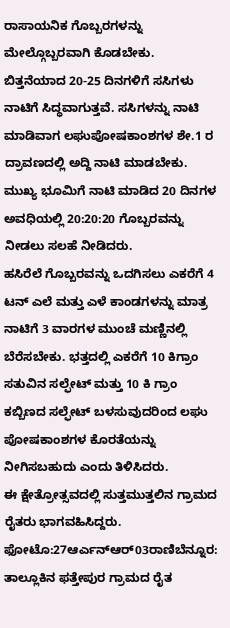ರಾಸಾಯನಿಕ ಗೊಬ್ಬರಗಳನ್ನು ಮೇಲ್ಗೊಬ್ಬರವಾಗಿ ಕೊಡಬೇಕು. ಬಿತ್ತನೆಯಾದ 20-25 ದಿನಗಳಿಗೆ ಸಸಿಗಳು ನಾಟಿಗೆ ಸಿದ್ಧವಾಗುತ್ತವೆ. ಸಸಿಗಳನ್ನು ನಾಟಿ ಮಾಡಿವಾಗ ಲಘುಪೋಷಕಾಂಶಗಳ ಶೇ.1 ರ ದ್ರಾವಣದಲ್ಲಿ ಅದ್ದಿ ನಾಟಿ ಮಾಡಬೇಕು. ಮುಖ್ಯ ಭೂಮಿಗೆ ನಾಟಿ ಮಾಡಿದ 20 ದಿನಗಳ ಅವಧಿಯಲ್ಲಿ 20:20:20 ಗೊಬ್ಬರವನ್ನು ನೀಡಲು ಸಲಹೆ ನೀಡಿದರು.
ಹಸಿರೆಲೆ ಗೊಬ್ಬರವನ್ನು ಒದಗಿಸಲು ಎಕರೆಗೆ 4 ಟನ್ ಎಲೆ ಮತ್ತು ಎಳೆ ಕಾಂಡಗಳನ್ನು ಮಾತ್ರ ನಾಟಿಗೆ 3 ವಾರಗಳ ಮುಂಚೆ ಮಣ್ಣಿನಲ್ಲಿ ಬೆರೆಸಬೇಕು. ಭತ್ತದಲ್ಲಿ ಎಕರೆಗೆ 10 ಕಿಗ್ರಾಂ ಸತುವಿನ ಸಲ್ಫೇಟ್ ಮತ್ತು 10 ಕಿ ಗ್ರಾಂ ಕಬ್ಬಿಣದ ಸಲ್ಫೇಟ್ ಬಳಸುವುದರಿಂದ ಲಘು ಪೋಷಕಾಂಶಗಳ ಕೊರತೆಯನ್ನು ನೀಗಿಸಬಹುದು ಎಂದು ತಿಳಿಸಿದರು.
ಈ ಕ್ಷೇತ್ರೋತ್ಸವದಲ್ಲಿ ಸುತ್ತಮುತ್ತಲಿನ ಗ್ರಾಮದ ರೈತರು ಭಾಗವಹಿಸಿದ್ದರು. ಫೋಟೊ:27ಆರ್ಎನ್ಆರ್03ರಾಣಿಬೆನ್ನೂರ: ತಾಲ್ಲೂಕಿನ ಫತ್ತೇಪುರ ಗ್ರಾಮದ ರೈತ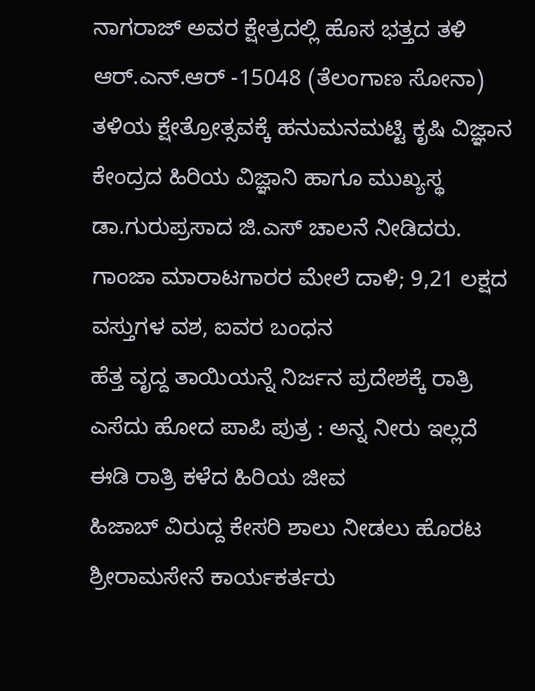ನಾಗರಾಜ್ ಅವರ ಕ್ಷೇತ್ರದಲ್ಲಿ ಹೊಸ ಭತ್ತದ ತಳಿ ಆರ್.ಎನ್.ಆರ್ -15048 (ತೆಲಂಗಾಣ ಸೋನಾ) ತಳಿಯ ಕ್ಷೇತ್ರೋತ್ಸವಕ್ಕೆ ಹನುಮನಮಟ್ಟಿ ಕೃಷಿ ವಿಜ್ಞಾನ ಕೇಂದ್ರದ ಹಿರಿಯ ವಿಜ್ಞಾನಿ ಹಾಗೂ ಮುಖ್ಯಸ್ಥ ಡಾ.ಗುರುಪ್ರಸಾದ ಜಿ.ಎಸ್ ಚಾಲನೆ ನೀಡಿದರು.
ಗಾಂಜಾ ಮಾರಾಟಗಾರರ ಮೇಲೆ ದಾಳಿ; 9,21 ಲಕ್ಷದ ವಸ್ತುಗಳ ವಶ, ಐವರ ಬಂಧನ
ಹೆತ್ತ ವೃದ್ದ ತಾಯಿಯನ್ನೆ ನಿರ್ಜನ ಪ್ರದೇಶಕ್ಕೆ ರಾತ್ರಿ ಎಸೆದು ಹೋದ ಪಾಪಿ ಪುತ್ರ : ಅನ್ನ ನೀರು ಇಲ್ಲದೆ ಈಡಿ ರಾತ್ರಿ ಕಳೆದ ಹಿರಿಯ ಜೀವ
ಹಿಜಾಬ್ ವಿರುದ್ದ ಕೇಸರಿ ಶಾಲು ನೀಡಲು ಹೊರಟ ಶ್ರೀರಾಮಸೇನೆ ಕಾರ್ಯಕರ್ತರು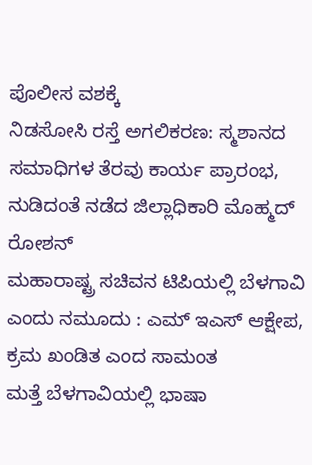ಪೊಲೀಸ ವಶಕ್ಕೆ
ನಿಡಸೋಸಿ ರಸ್ತೆ ಅಗಲಿಕರಣ: ಸ್ಮಶಾನದ ಸಮಾಧಿಗಳ ತೆರವು ಕಾರ್ಯ ಪ್ರಾರಂಭ, ನುಡಿದಂತೆ ನಡೆದ ಜಿಲ್ಲಾಧಿಕಾರಿ ಮೊಹ್ಮದ್ ರೋಶನ್
ಮಹಾರಾಷ್ಟ್ರ ಸಚಿವನ ಟಿಪಿಯಲ್ಲಿ ಬೆಳಗಾವಿ ಎಂದು ನಮೂದು : ಎಮ್ ಇಎಸ್ ಆಕ್ಷೇಪ, ಕ್ರಮ ಖಂಡಿತ ಎಂದ ಸಾಮಂತ
ಮತ್ತೆ ಬೆಳಗಾವಿಯಲ್ಲಿ ಭಾಷಾ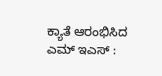ಕ್ಯಾತೆ ಆರಂಭಿಸಿದ ಎಮ್ ಇಎಸ್ :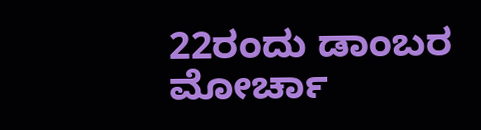22ರಂದು ಡಾಂಬರ ಮೋರ್ಚಾ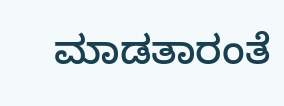ಮಾಡತಾರಂತೆ